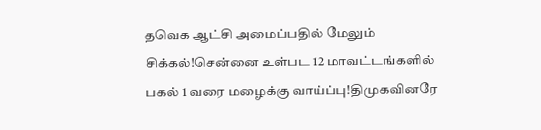தவெக ஆட்சி அமைப்பதில் மேலும் சிக்கல்!சென்னை உள்பட 12 மாவட்டங்களில் பகல் 1 வரை மழைக்கு வாய்ப்பு!திமுகவினரே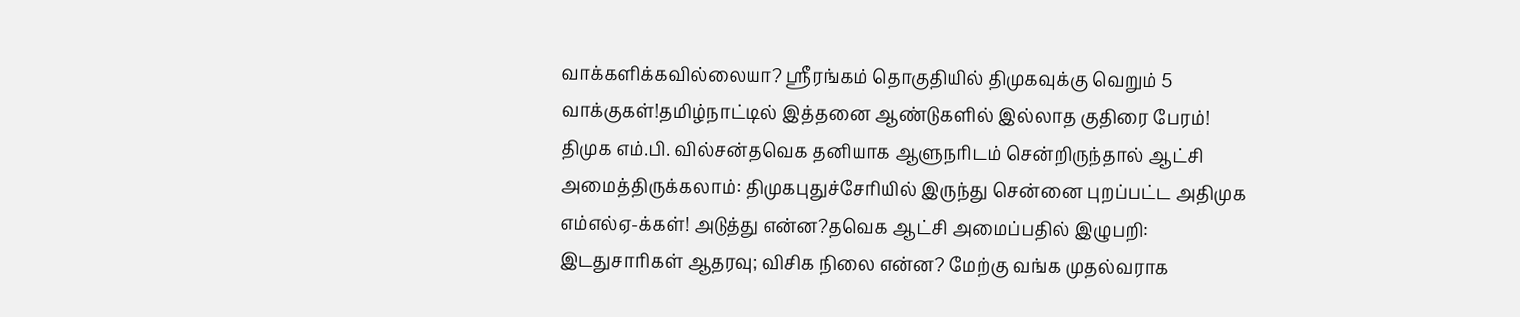வாக்களிக்கவில்லையா? ஸ்ரீரங்கம் தொகுதியில் திமுகவுக்கு வெறும் 5 வாக்குகள்!தமிழ்நாட்டில் இத்தனை ஆண்டுகளில் இல்லாத குதிரை பேரம்! திமுக எம்.பி. வில்சன்தவெக தனியாக ஆளுநரிடம் சென்றிருந்தால் ஆட்சி அமைத்திருக்கலாம்: திமுகபுதுச்சேரியில் இருந்து சென்னை புறப்பட்ட அதிமுக எம்எல்ஏ-க்கள்! அடுத்து என்ன?தவெக ஆட்சி அமைப்பதில் இழுபறி: இடதுசாரிகள் ஆதரவு; விசிக நிலை என்ன? மேற்கு வங்க முதல்வராக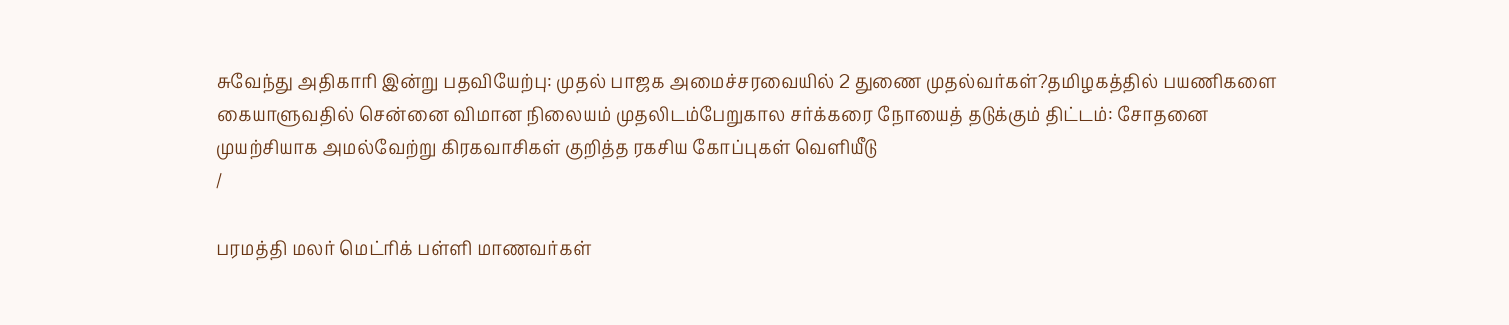சுவேந்து அதிகாரி இன்று பதவியேற்பு: முதல் பாஜக அமைச்சரவையில் 2 துணை முதல்வர்கள்?தமிழகத்தில் பயணிகளை கையாளுவதில் சென்னை விமான நிலையம் முதலிடம்பேறுகால சர்க்கரை நோயைத் தடுக்கும் திட்டம்: சோதனை முயற்சியாக அமல்வேற்று கிரகவாசிகள் குறித்த ரகசிய கோப்புகள் வெளியீடு
/

பரமத்தி மலர் மெட்ரிக் பள்ளி மாணவர்கள்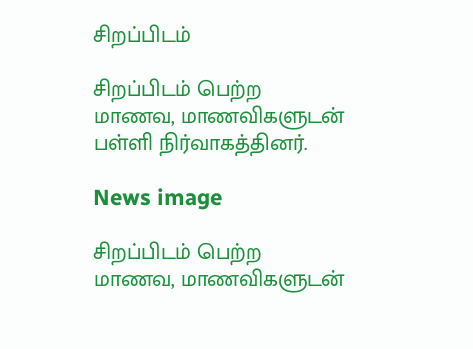சிறப்பிடம்

சிறப்பிடம் பெற்ற மாணவ, மாணவிகளுடன் பள்ளி நிர்வாகத்தினர்.

News image

சிறப்பிடம் பெற்ற மாணவ, மாணவிகளுடன்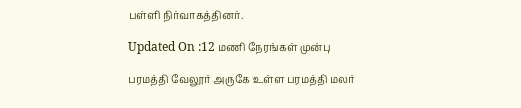பள்ளி நிர்வாகத்தினர்.

Updated On :12 மணி நேரங்கள் முன்பு

பரமத்தி வேலூர் அருகே உள்ள பரமத்தி மலர்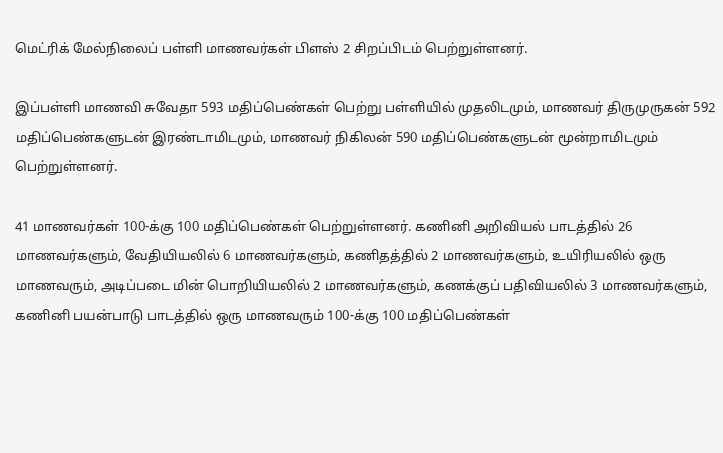மெட்ரிக் மேல்நிலைப் பள்ளி மாணவர்கள் பிளஸ் 2 சிறப்பிடம் பெற்றுள்ளனர்.

இப்பள்ளி மாணவி சுவேதா 593 மதிப்பெண்கள் பெற்று பள்ளியில் முதலிடமும், மாணவர் திருமுருகன் 592 மதிப்பெண்களுடன் இரண்டாமிடமும், மாணவர் நிகிலன் 590 மதிப்பெண்களுடன் மூன்றாமிடமும் பெற்றுள்ளனர்.

41 மாணவர்கள் 100-க்கு 100 மதிப்பெண்கள் பெற்றுள்ளனர். கணினி அறிவியல் பாடத்தில் 26 மாணவர்களும், வேதியியலில் 6 மாணவர்களும், கணிதத்தில் 2 மாணவர்களும், உயிரியலில் ஒரு மாணவரும், அடிப்படை மின் பொறியியலில் 2 மாணவர்களும், கணக்குப் பதிவியலில் 3 மாணவர்களும், கணினி பயன்பாடு பாடத்தில் ஒரு மாணவரும் 100-க்கு 100 மதிப்பெண்கள்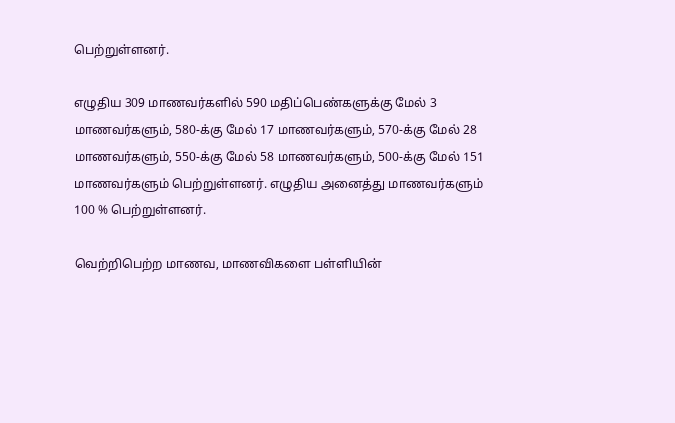பெற்றுள்ளனர்.

எழுதிய 309 மாணவர்களில் 590 மதிப்பெண்களுக்கு மேல் 3 மாணவர்களும், 580-க்கு மேல் 17 மாணவர்களும், 570-க்கு மேல் 28 மாணவர்களும், 550-க்கு மேல் 58 மாணவர்களும், 500-க்கு மேல் 151 மாணவர்களும் பெற்றுள்ளனர். எழுதிய அனைத்து மாணவர்களும் 100 % பெற்றுள்ளனர்.

வெற்றிபெற்ற மாணவ, மாணவிகளை பள்ளியின்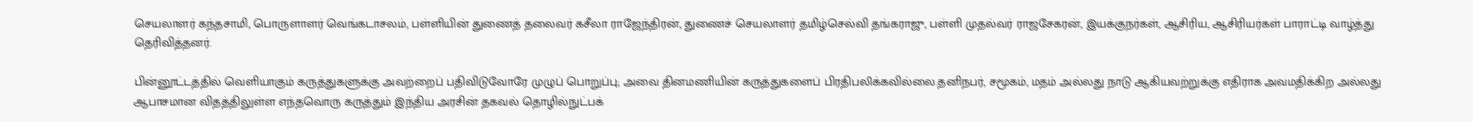செயலாளர் கந்தசாமி, பொருளாளர் வெங்கடாசலம், பள்ளியின் துணைத் தலைவர் கசீலா ராஜேந்திரன், துணைச் செயலாளர் தமிழ்செல்வி தங்கராஜு, பள்ளி முதல்வர் ராஜசேகரன், இயக்குநர்கள், ஆசிரிய, ஆசிரியர்கள் பாராட்டி வாழ்த்து தெரிவித்தனர்.

பின்னூட்டத்தில் வெளியாகும் கருத்துகளுக்கு அவற்றைப் பதிவிடுவோரே முழுப் பொறுப்பு; அவை தினமணியின் கருத்துகளைப் பிரதிபலிக்கவில்லை.தனிநபர், சமூகம், மதம் அல்லது நாடு ஆகியவற்றுக்கு எதிராக அவமதிக்கிற அல்லது ஆபாசமான விதத்திலுள்ள எந்தவொரு கருத்தும் இந்திய அரசின் தகவல் தொழில்நுட்பக்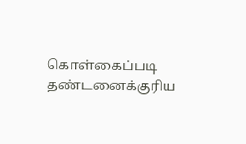கொள்கைப்படி தண்டனைக்குரிய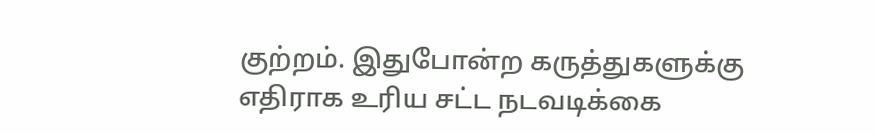குற்றம். இதுபோன்ற கருத்துகளுக்கு எதிராக உரிய சட்ட நடவடிக்கை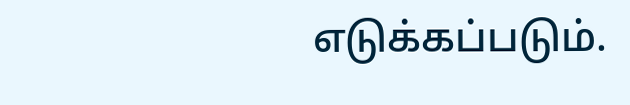எடுக்கப்படும்.